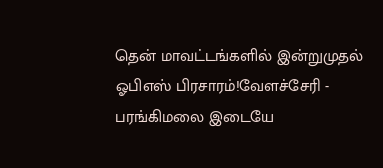தென் மாவட்டங்களில் இன்றுமுதல் ஓபிஎஸ் பிரசாரம்!வேளச்சேரி - பரங்கிமலை இடையே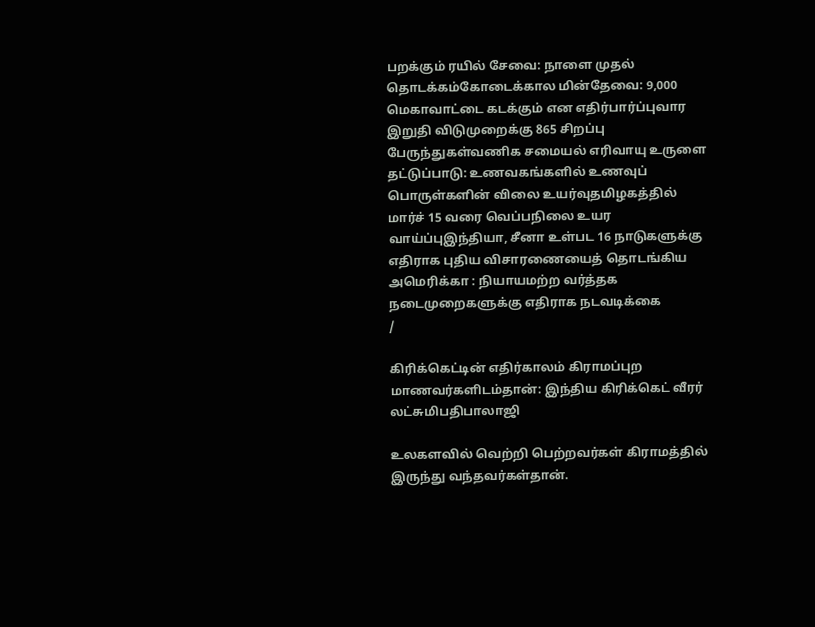பறக்கும் ரயில் சேவை: நாளை முதல் தொடக்கம்கோடைக்கால மின்தேவை: 9,000 மெகாவாட்டை கடக்கும் என எதிர்பார்ப்புவார இறுதி விடுமுறைக்கு 865 சிறப்பு பேருந்துகள்வணிக சமையல் எரிவாயு உருளை தட்டுப்பாடு: உணவகங்களில் உணவுப் பொருள்களின் விலை உயர்வுதமிழகத்தில் மார்ச் 15 வரை வெப்பநிலை உயர வாய்ப்புஇந்தியா, சீனா உள்பட 16 நாடுகளுக்கு எதிராக புதிய விசாரணையைத் தொடங்கிய அமெரிக்கா : நியாயமற்ற வர்த்தக நடைமுறைகளுக்கு எதிராக நடவடிக்கை
/

கிரிக்கெட்டின் எதிர்காலம் கிராமப்புற மாணவர்களிடம்தான்: இந்திய கிரிக்கெட் வீரர் லட்சுமிபதிபாலாஜி

உலகளவில் வெற்றி பெற்றவர்கள் கிராமத்தில் இருந்து வந்தவர்கள்தான்.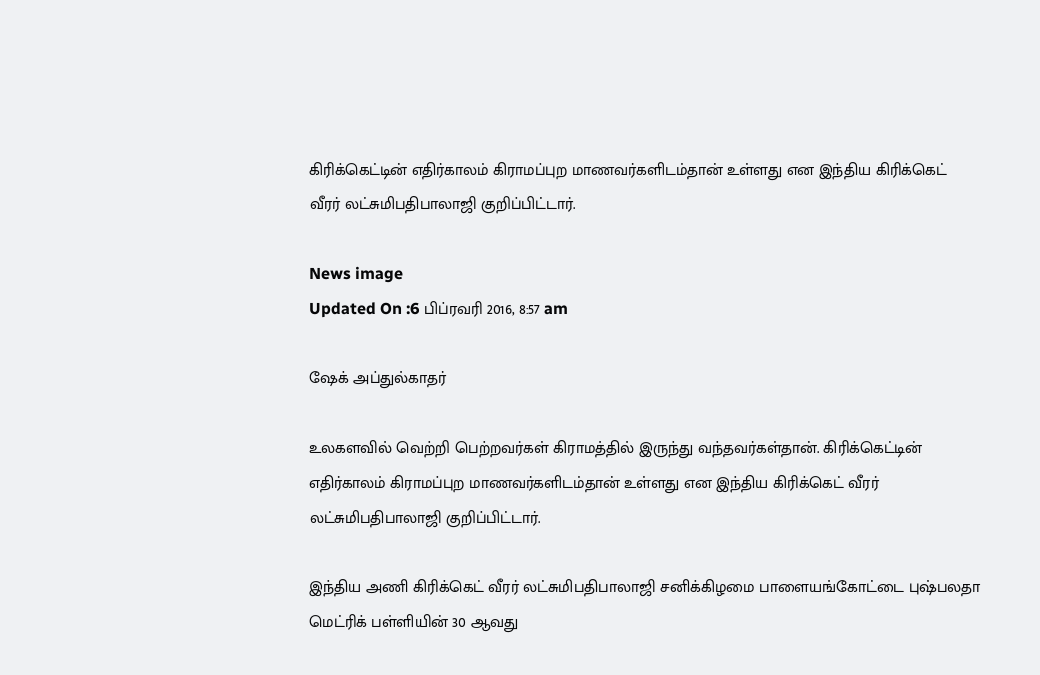கிரிக்கெட்டின் எதிர்காலம் கிராமப்புற மாணவர்களிடம்தான் உள்ளது என இந்திய கிரிக்கெட் வீரர் லட்சுமிபதிபாலாஜி குறிப்பிட்டார்.

News image
Updated On :6 பிப்ரவரி 2016, 8:57 am

ஷேக் அப்துல்காதர்

உலகளவில் வெற்றி பெற்றவர்கள் கிராமத்தில் இருந்து வந்தவர்கள்தான். கிரிக்கெட்டின் எதிர்காலம் கிராமப்புற மாணவர்களிடம்தான் உள்ளது என இந்திய கிரிக்கெட் வீரர் லட்சுமிபதிபாலாஜி குறிப்பிட்டார்.

இந்திய அணி கிரிக்கெட் வீரர் லட்சுமிபதிபாலாஜி சனிக்கிழமை பாளையங்கோட்டை புஷ்பலதா மெட்ரிக் பள்ளியின் 30 ஆவது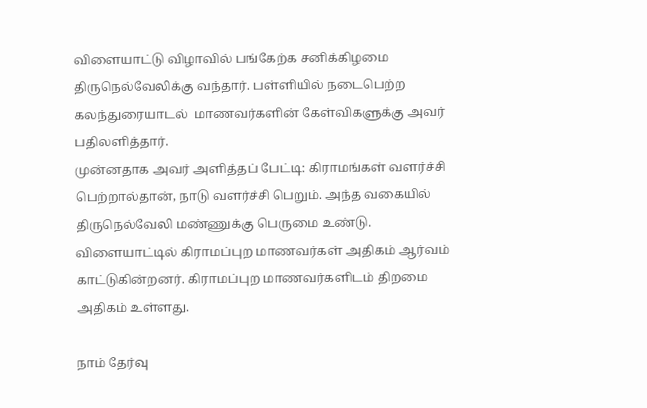விளையாட்டு விழாவில் பங்கேற்க சனிக்கிழமை திருநெல்வேலிக்கு வந்தார். பள்ளியில் நடைபெற்ற கலந்துரையாடல்  மாணவர்களின் கேள்விகளுக்கு அவர் பதிலளித்தார்.
முன்னதாக அவர் அளித்தப் பேட்டி: கிராமங்கள் வளர்ச்சி பெற்றால்தான், நாடு வளர்ச்சி பெறும். அந்த வகையில் திருநெல்வேலி மண்ணுக்கு பெருமை உண்டு. விளையாட்டில் கிராமப்புற மாணவர்கள் அதிகம் ஆர்வம் காட்டுகின்றனர். கிராமப்புற மாணவர்களிடம் திறமை அதிகம் உள்ளது.

நாம் தேர்வு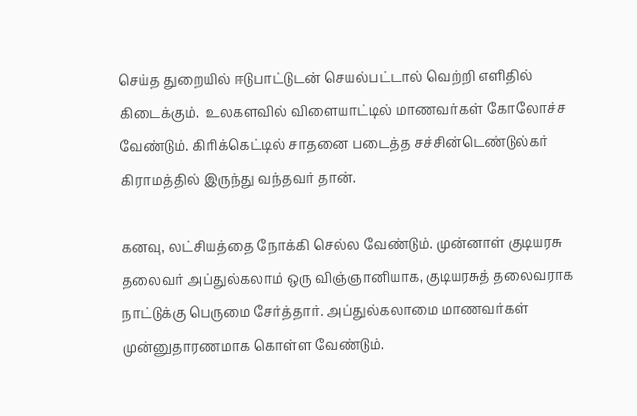செய்த துறையில் ஈடுபாட்டுடன் செயல்பட்டால் வெற்றி எளிதில் கிடைக்கும்.  உலகளவில் விளையாட்டில் மாணவர்கள் கோலோச்ச வேண்டும். கிரிக்கெட்டில் சாதனை படைத்த சச்சின்டெண்டுல்கர் கிராமத்தில் இருந்து வந்தவர் தான்.

கனவு, லட்சியத்தை நோக்கி செல்ல வேண்டும். முன்னாள் குடியரசு தலைவர் அப்துல்கலாம் ஒரு விஞ்ஞானியாக, குடியரசுத் தலைவராக நாட்டுக்கு பெருமை சேர்த்தார். அப்துல்கலாமை மாணவர்கள் முன்னுதாரணமாக கொள்ள வேண்டும்.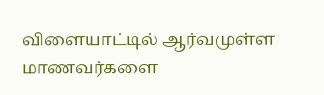விளையாட்டில் ஆர்வமுள்ள மாணவர்களை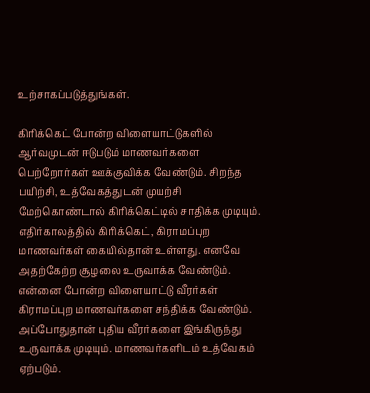உற்சாகப்படுத்துங்கள்.

கிரிக்கெட் போன்ற விளையாட்டுகளில் ஆர்வமுடன் ஈடுபடும் மாணவர்களை பெற்றோர்கள் ஊக்குவிக்க வேண்டும். சிறந்த பயிற்சி, உத்வேகத்துடன் முயற்சி மேற்கொண்டால் கிரிக்கெட்டில் சாதிக்க முடியும். எதிர்காலத்தில் கிரிக்கெட், கிராமப்புற மாணவர்கள் கையில்தான் உள்ளது. எனவே அதற்கேற்ற சூழலை உருவாக்க வேண்டும். என்னை போன்ற விளையாட்டு வீரர்கள்
கிராமப்புற மாணவர்களை சந்திக்க வேண்டும். அப்போதுதான் புதிய வீரர்களை இங்கிருந்து உருவாக்க முடியும். மாணவர்களிடம் உத்வேகம் ஏற்படும்.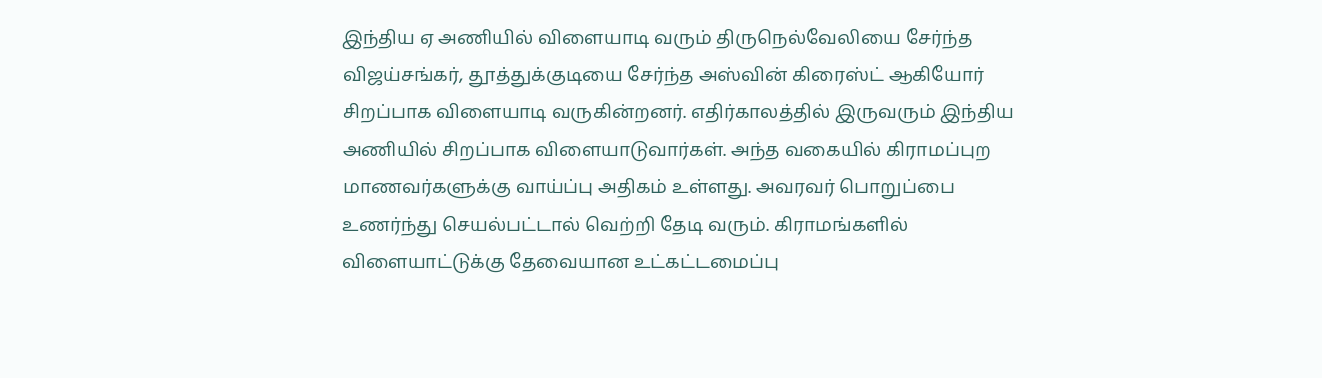இந்திய ஏ அணியில் விளையாடி வரும் திருநெல்வேலியை சேர்ந்த விஜய்சங்கர், தூத்துக்குடியை சேர்ந்த அஸ்வின் கிரைஸ்ட் ஆகியோர் சிறப்பாக விளையாடி வருகின்றனர். எதிர்காலத்தில் இருவரும் இந்திய அணியில் சிறப்பாக விளையாடுவார்கள். அந்த வகையில் கிராமப்புற மாணவர்களுக்கு வாய்ப்பு அதிகம் உள்ளது. அவரவர் பொறுப்பை உணர்ந்து செயல்பட்டால் வெற்றி தேடி வரும். கிராமங்களில்
விளையாட்டுக்கு தேவையான உட்கட்டமைப்பு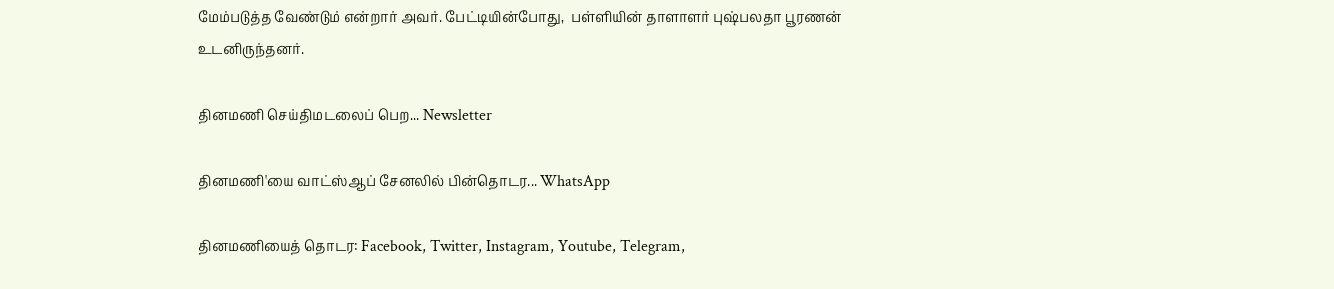மேம்படுத்த வேண்டும் என்றார் அவர். பேட்டியின்போது,  பள்ளியின் தாளாளர் புஷ்பலதா பூரணன் உடனிருந்தனர்.

தினமணி செய்திமடலைப் பெற... Newsletter

தினமணி'யை வாட்ஸ்ஆப் சேனலில் பின்தொடர... WhatsApp

தினமணியைத் தொடர: Facebook, Twitter, Instagram, Youtube, Telegram,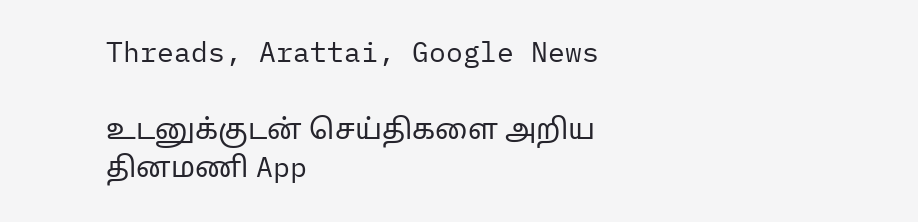Threads, Arattai, Google News

உடனுக்குடன் செய்திகளை அறிய தினமணி App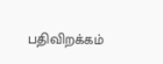பதிவிறக்கம்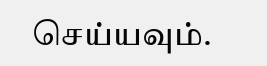செய்யவும்.